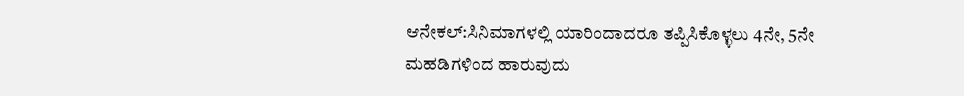ಆನೇಕಲ್:ಸಿನಿಮಾಗಳಲ್ಲಿ ಯಾರಿಂದಾದರೂ ತಪ್ಪಿಸಿಕೊಳ್ಳಲು 4ನೇ, 5ನೇ ಮಹಡಿಗಳಿಂದ ಹಾರುವುದು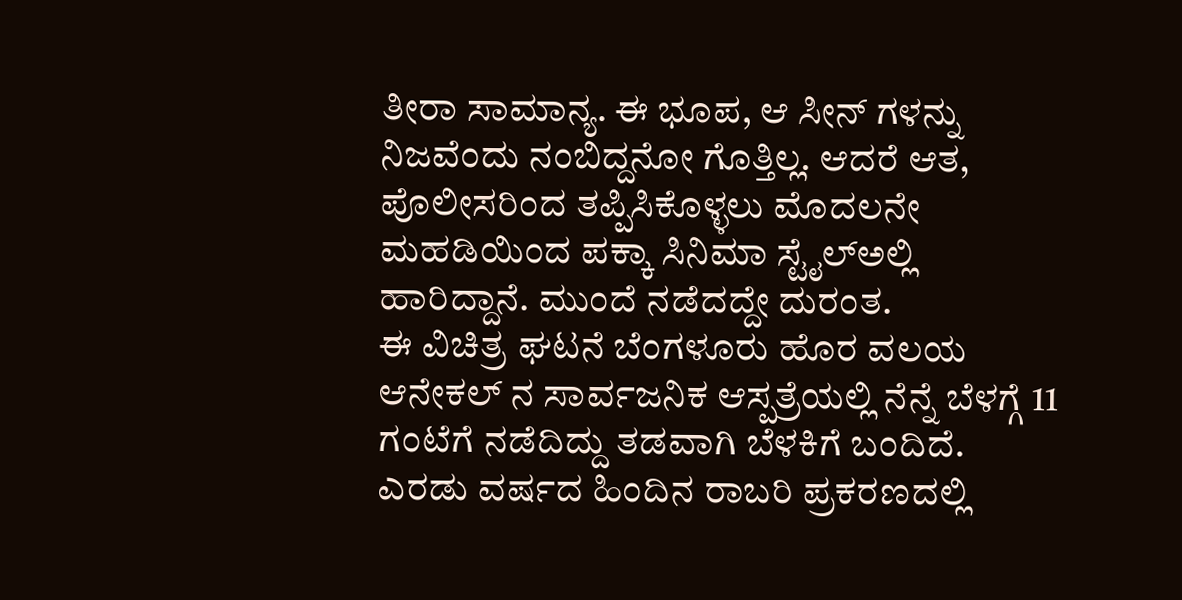ತೀರಾ ಸಾಮಾನ್ಯ. ಈ ಭೂಪ, ಆ ಸೀನ್ ಗಳನ್ನು ನಿಜವೆಂದು ನಂಬಿದ್ದನೋ ಗೊತ್ತಿಲ್ಲ. ಆದರೆ ಆತ, ಪೊಲೀಸರಿಂದ ತಪ್ಪಿಸಿಕೊಳ್ಳಲು ಮೊದಲನೇ ಮಹಡಿಯಿಂದ ಪಕ್ಕಾ ಸಿನಿಮಾ ಸ್ಟೈಲ್ಅಲ್ಲಿ ಹಾರಿದ್ದಾನೆ. ಮುಂದೆ ನಡೆದದ್ದೇ ದುರಂತ.
ಈ ವಿಚಿತ್ರ ಘಟನೆ ಬೆಂಗಳೂರು ಹೊರ ವಲಯ ಆನೇಕಲ್ ನ ಸಾರ್ವಜನಿಕ ಆಸ್ಪತ್ರೆಯಲ್ಲಿ ನೆನ್ನೆ ಬೆಳಗ್ಗೆ 11 ಗಂಟೆಗೆ ನಡೆದಿದ್ದು ತಡವಾಗಿ ಬೆಳಕಿಗೆ ಬಂದಿದೆ. ಎರಡು ವರ್ಷದ ಹಿಂದಿನ ರಾಬರಿ ಪ್ರಕರಣದಲ್ಲಿ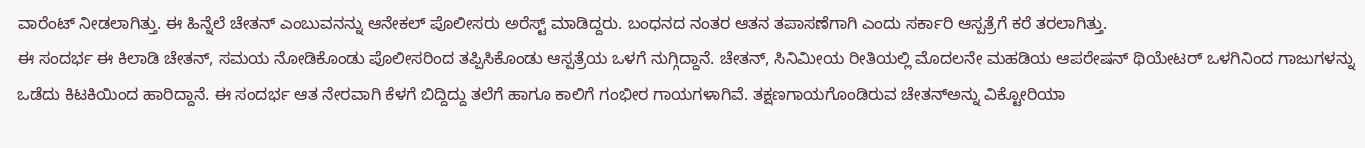ವಾರೆಂಟ್ ನೀಡಲಾಗಿತ್ತು. ಈ ಹಿನ್ನೆಲೆ ಚೇತನ್ ಎಂಬುವನನ್ನು ಆನೇಕಲ್ ಪೊಲೀಸರು ಅರೆಸ್ಟ್ ಮಾಡಿದ್ದರು. ಬಂಧನದ ನಂತರ ಆತನ ತಪಾಸಣೆಗಾಗಿ ಎಂದು ಸರ್ಕಾರಿ ಆಸ್ಪತ್ರೆಗೆ ಕರೆ ತರಲಾಗಿತ್ತು.
ಈ ಸಂದರ್ಭ ಈ ಕಿಲಾಡಿ ಚೇತನ್, ಸಮಯ ನೋಡಿಕೊಂಡು ಪೊಲೀಸರಿಂದ ತಪ್ಪಿಸಿಕೊಂಡು ಆಸ್ಪತ್ರೆಯ ಒಳಗೆ ನುಗ್ಗಿದ್ದಾನೆ. ಚೇತನ್, ಸಿನಿಮೀಯ ರೀತಿಯಲ್ಲಿ ಮೊದಲನೇ ಮಹಡಿಯ ಆಪರೇಷನ್ ಥಿಯೇಟರ್ ಒಳಗಿನಿಂದ ಗಾಜುಗಳನ್ನು ಒಡೆದು ಕಿಟಕಿಯಿಂದ ಹಾರಿದ್ದಾನೆ. ಈ ಸಂದರ್ಭ ಆತ ನೇರವಾಗಿ ಕೆಳಗೆ ಬಿದ್ದಿದ್ದು ತಲೆಗೆ ಹಾಗೂ ಕಾಲಿಗೆ ಗಂಭೀರ ಗಾಯಗಳಾಗಿವೆ. ತಕ್ಷಣಗಾಯಗೊಂಡಿರುವ ಚೇತನ್ಅನ್ನು ವಿಕ್ಟೋರಿಯಾ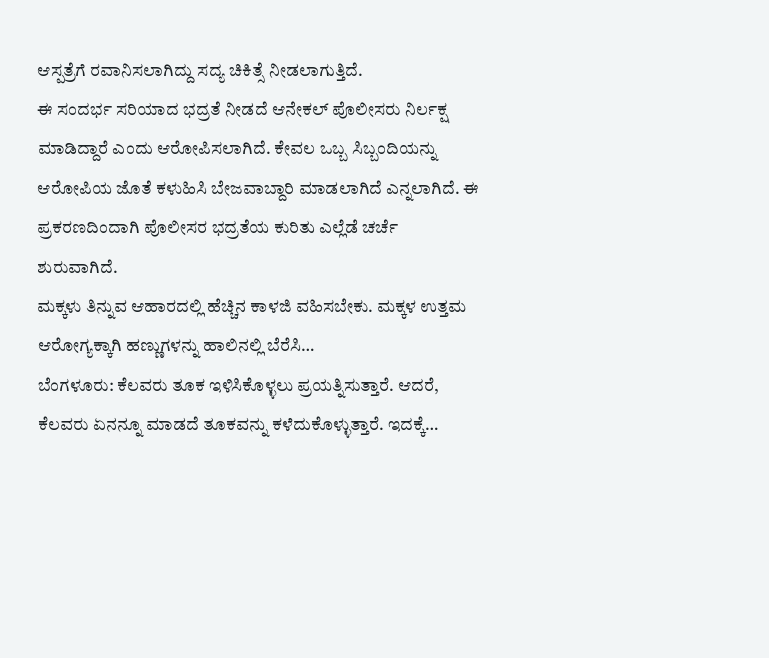ಆಸ್ಪತ್ರೆಗೆ ರವಾನಿಸಲಾಗಿದ್ದು ಸದ್ಯ ಚಿಕಿತ್ಸೆ ನೀಡಲಾಗುತ್ತಿದೆ.
ಈ ಸಂದರ್ಭ ಸರಿಯಾದ ಭದ್ರತೆ ನೀಡದೆ ಆನೇಕಲ್ ಪೊಲೀಸರು ನಿರ್ಲಕ್ಷ ಮಾಡಿದ್ದಾರೆ ಎಂದು ಆರೋಪಿಸಲಾಗಿದೆ. ಕೇವಲ ಒಬ್ಬ ಸಿಬ್ಬಂದಿಯನ್ನು ಆರೋಪಿಯ ಜೊತೆ ಕಳುಹಿಸಿ ಬೇಜವಾಬ್ದಾರಿ ಮಾಡಲಾಗಿದೆ ಎನ್ನಲಾಗಿದೆ. ಈ ಪ್ರಕರಣದಿಂದಾಗಿ ಪೊಲೀಸರ ಭದ್ರತೆಯ ಕುರಿತು ಎಲ್ಲೆಡೆ ಚರ್ಚೆ ಶುರುವಾಗಿದೆ.
ಮಕ್ಕಳು ತಿನ್ನುವ ಆಹಾರದಲ್ಲಿ ಹೆಚ್ಚಿನ ಕಾಳಜಿ ವಹಿಸಬೇಕು. ಮಕ್ಕಳ ಉತ್ತಮ ಆರೋಗ್ಯಕ್ಕಾಗಿ ಹಣ್ಣುಗಳನ್ನು ಹಾಲಿನಲ್ಲಿ ಬೆರೆಸಿ…
ಬೆಂಗಳೂರು: ಕೆಲವರು ತೂಕ ಇಳಿಸಿಕೊಳ್ಳಲು ಪ್ರಯತ್ನಿಸುತ್ತಾರೆ. ಆದರೆ, ಕೆಲವರು ಏನನ್ನೂ ಮಾಡದೆ ತೂಕವನ್ನು ಕಳೆದುಕೊಳ್ಳುತ್ತಾರೆ. ಇದಕ್ಕೆ…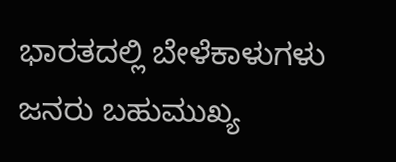ಭಾರತದಲ್ಲಿ ಬೇಳೆಕಾಳುಗಳು ಜನರು ಬಹುಮುಖ್ಯ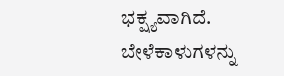ಭಕ್ಷ್ಯವಾಗಿದೆ. ಬೇಳೆಕಾಳುಗಳನ್ನು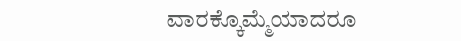ವಾರಕ್ಕೊಮ್ಮೆಯಾದರೂ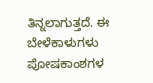ತಿನ್ನಲಾಗುತ್ತದೆ. ಈ ಬೇಳೆಕಾಳುಗಳು ಪೋಷಕಾಂಶಗಳ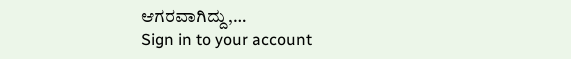ಆಗರವಾಗಿದ್ದು,…
Sign in to your account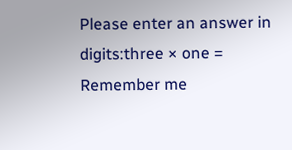Please enter an answer in digits:three × one =
Remember me